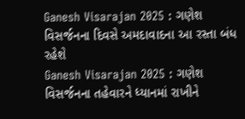Ganesh Visarajan 2025 : ગણેશ વિસર્જનના દિવસે અમદાવાદના આ રસ્તા બંધ રહેશે
Ganesh Visarajan 2025 : ગણેશ વિસર્જનના તહેવારને ધ્યાનમાં રાખીને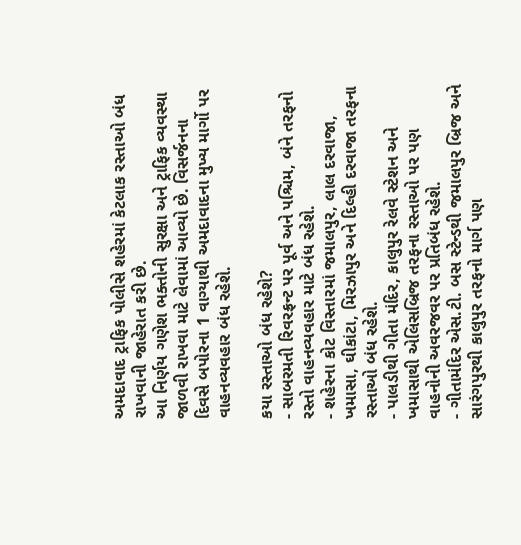અમદાવાદ ટ્રાફિક પોલીસે શહેરમાં કેટલાક રસ્તાઓ બંધ રાખવાની જાહેરાત કરી છે.
આ નિર્ણય ગણેશ ભક્તોની સુરક્ષા અને ટ્રાફિક વ્યવસ્થા જાળવી રાખવા માટે લેવામાં આવ્યો છે. વિસર્જનના દિવસે બપોરના 1 વાગ્યાથી અમદાવાદના મુખ્ય માર્ગો પર વાહનવ્યવહાર બંધ રહેશે.

કયા રસ્તાઓ બંધ રહેશે?
- સાબરમતી રિવરફ્રન્ટ પર પૂર્વ અને પશ્ચિમ, બંને તરફનો રસ્તો વાહનવ્યવહાર માટે બંધ રહેશે.
- શહેરના કોટ વિસ્તારમાં જમાલપુર, લાલ દરવાજા, ખમાસા, ઘીકાંટા, મિરઝાપુર અને દિલ્હી દરવાજા તરફના રસ્તાઓ બંધ રહેશે.
- પાલડીથી ગીતા મંદિર, કાલુપુર રેલવે સ્ટેશન અને ખમાસાથી એલિસબ્રિજ તરફના રસ્તાઓ પર પણ વાહનોની અવરજવર પર પ્રતિબંધ રહેશે.
- ગીતામંદિર એસ.ટી. બસ સ્ટેન્ડથી જમાલપુર બ્રિજ અને સારંગપુરથી કાલુપુર તરફનો માર્ગ પણ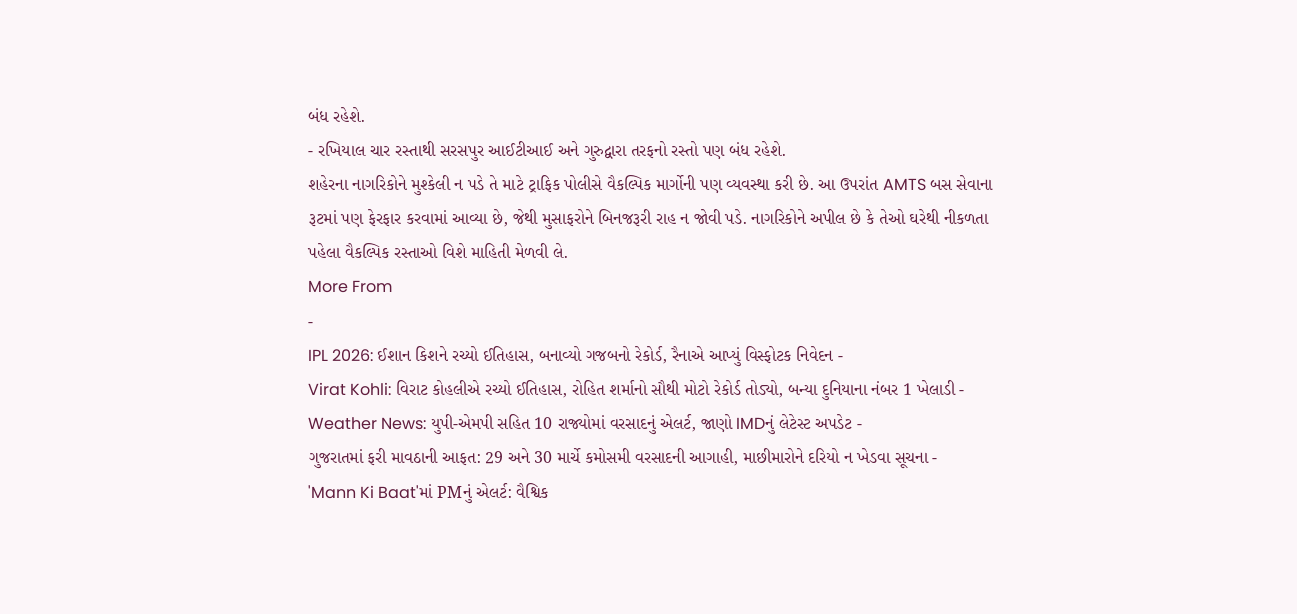બંધ રહેશે.
- રખિયાલ ચાર રસ્તાથી સરસપુર આઈટીઆઈ અને ગુરુદ્વારા તરફનો રસ્તો પણ બંધ રહેશે.
શહેરના નાગરિકોને મુશ્કેલી ન પડે તે માટે ટ્રાફિક પોલીસે વૈકલ્પિક માર્ગોની પણ વ્યવસ્થા કરી છે. આ ઉપરાંત AMTS બસ સેવાના રૂટમાં પણ ફેરફાર કરવામાં આવ્યા છે, જેથી મુસાફરોને બિનજરૂરી રાહ ન જોવી પડે. નાગરિકોને અપીલ છે કે તેઓ ઘરેથી નીકળતા પહેલા વૈકલ્પિક રસ્તાઓ વિશે માહિતી મેળવી લે.
More From
-
IPL 2026: ઈશાન કિશને રચ્યો ઈતિહાસ, બનાવ્યો ગજબનો રેકોર્ડ, રૈનાએ આપ્યું વિસ્ફોટક નિવેદન -
Virat Kohli: વિરાટ કોહલીએ રચ્યો ઈતિહાસ, રોહિત શર્માનો સૌથી મોટો રેકોર્ડ તોડ્યો, બન્યા દુનિયાના નંબર 1 ખેલાડી -
Weather News: યુપી-એમપી સહિત 10 રાજ્યોમાં વરસાદનું એલર્ટ, જાણો IMDનું લેટેસ્ટ અપડેટ -
ગુજરાતમાં ફરી માવઠાની આફત: 29 અને 30 માર્ચે કમોસમી વરસાદની આગાહી, માછીમારોને દરિયો ન ખેડવા સૂચના -
'Mann Ki Baat'માં PMનું એલર્ટ: વૈશ્વિક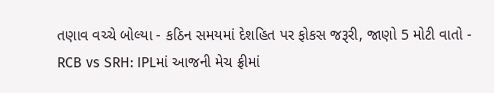તણાવ વચ્ચે બોલ્યા - કઠિન સમયમાં દેશહિત પર ફોકસ જરૂરી, જાણો 5 મોટી વાતો -
RCB vs SRH: IPLમાં આજની મેચ ફ્રીમાં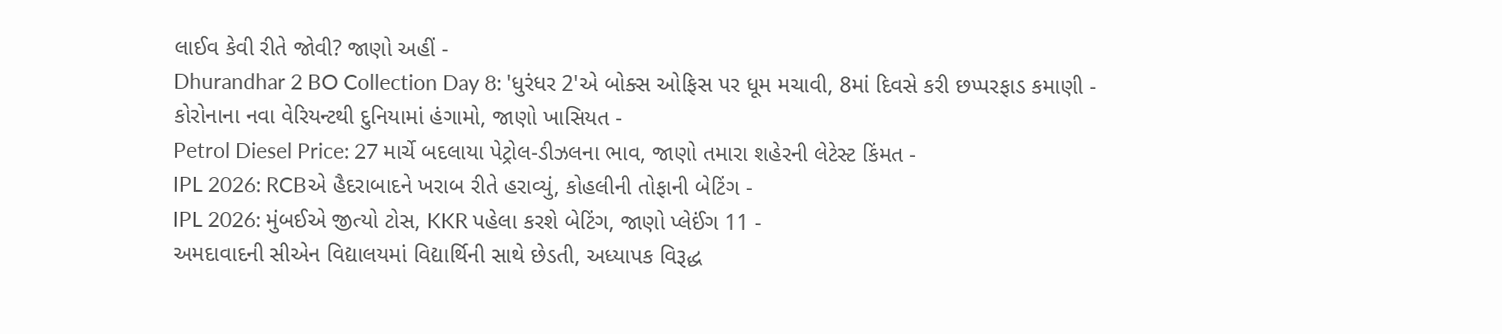લાઈવ કેવી રીતે જોવી? જાણો અહીં -
Dhurandhar 2 BO Collection Day 8: 'ધુરંધર 2'એ બોક્સ ઓફિસ પર ધૂમ મચાવી, 8માં દિવસે કરી છપ્પરફાડ કમાણી -
કોરોનાના નવા વેરિયન્ટથી દુનિયામાં હંગામો, જાણો ખાસિયત -
Petrol Diesel Price: 27 માર્ચે બદલાયા પેટ્રોલ-ડીઝલના ભાવ, જાણો તમારા શહેરની લેટેસ્ટ કિંમત -
IPL 2026: RCBએ હૈદરાબાદને ખરાબ રીતે હરાવ્યું, કોહલીની તોફાની બેટિંગ -
IPL 2026: મુંબઈએ જીત્યો ટોસ, KKR પહેલા કરશે બેટિંગ, જાણો પ્લેઈંગ 11 -
અમદાવાદની સીએન વિદ્યાલયમાં વિદ્યાર્થિની સાથે છેડતી, અધ્યાપક વિરૂદ્ધ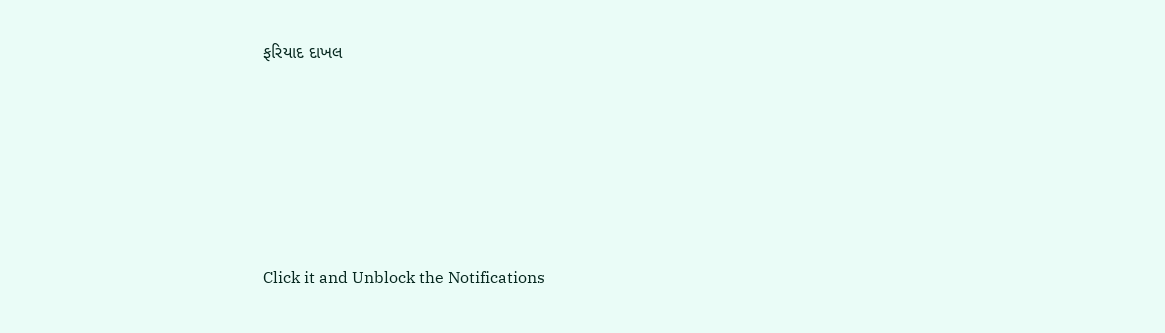ફરિયાદ દાખલ









Click it and Unblock the Notifications